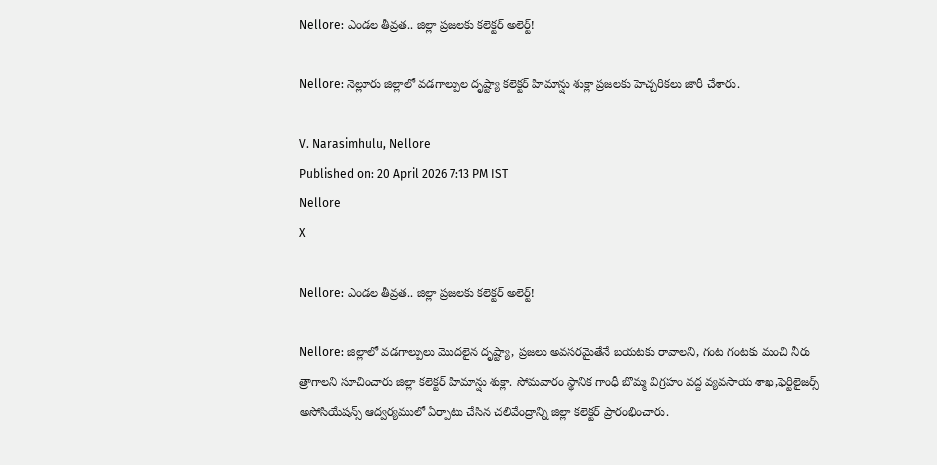Nellore: ఎండల తీవ్రత.. జిల్లా ప్రజలకు కలెక్టర్ అలెర్ట్!

Nellore: నెల్లూరు జిల్లాలో వడగాల్పుల దృష్ట్యా కలెక్టర్ హిమాన్షు శుక్లా ప్రజలకు హెచ్చరికలు జారీ చేశారు.

V. Narasimhulu, Nellore
Published on: 20 April 2026 7:13 PM IST
Nellore
X

Nellore: ఎండల తీవ్రత.. జిల్లా ప్రజలకు కలెక్టర్ అలెర్ట్!

Nellore: జిల్లాలో వడగాల్పులు మొదలైన దృష్ట్యా, ప్రజలు అవసరమైతేనే బయటకు రావాలని, గంట గంటకు మంచి నీరు త్రాగాలని సూచించారు జిల్లా కలెక్టర్ హిమాన్షు శుక్లా. సోమవారం స్థానిక గాంధీ బొమ్మ విగ్రహం వద్ద వ్యవసాయ శాఖ,ఫెర్టిలైజర్స్ అసోసియేషన్స్ ఆద్వర్యములో ఏర్పాటు చేసిన చలివేంద్రాన్ని జిల్లా కలెక్టర్ ప్రారంభించారు.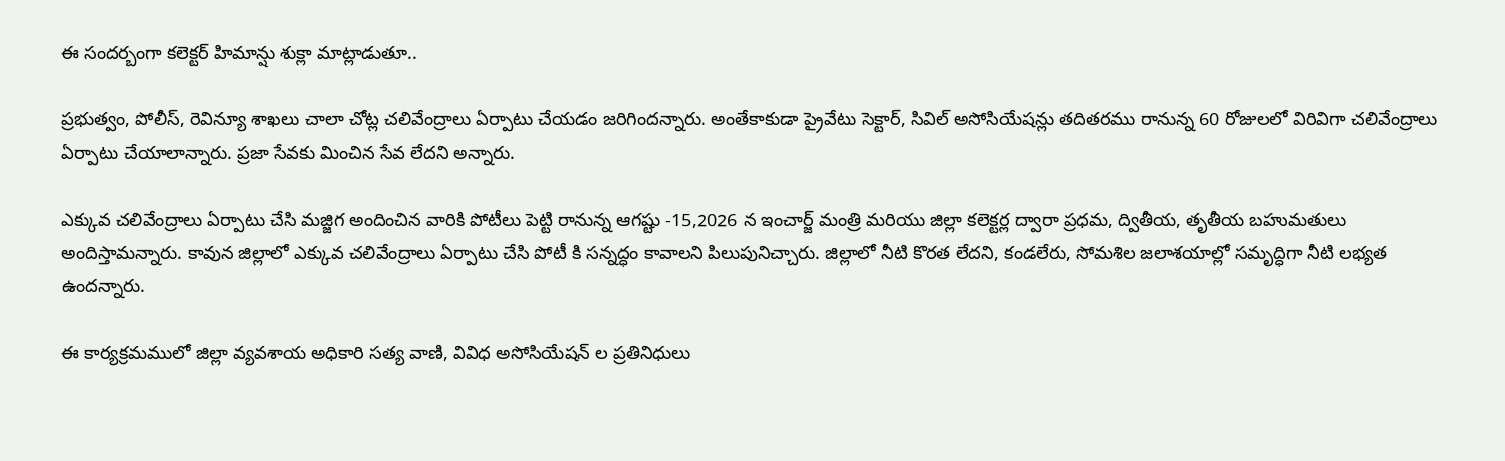ఈ సందర్బంగా కలెక్టర్ హిమాన్షు శుక్లా మాట్లాడుతూ..

ప్రభుత్వం, పోలీస్, రెవిన్యూ శాఖలు చాలా చోట్ల చలివేంద్రాలు ఏర్పాటు చేయడం జరిగిందన్నారు. అంతేకాకుడా ప్రైవేటు సెక్టార్, సివిల్ అసోసియేషన్లు తదితరము రానున్న 60 రోజులలో విరివిగా చలివేంద్రాలు ఏర్పాటు చేయాలాన్నారు. ప్రజా సేవకు మించిన సేవ లేదని అన్నారు.

ఎక్కువ చలివేంద్రాలు ఏర్పాటు చేసి మజ్జిగ అందించిన వారికి పోటీలు పెట్టి రానున్న ఆగష్టు -15,2026 న ఇంచార్జ్ మంత్రి మరియు జిల్లా కలెక్టర్ల ద్వారా ప్రధమ, ద్వితీయ, తృతీయ బహుమతులు అందిస్తామన్నారు. కావున జిల్లాలో ఎక్కువ చలివేంద్రాలు ఏర్పాటు చేసి పోటీ కి సన్నద్ధం కావాలని పిలుపునిచ్చారు. జిల్లాలో నీటి కొరత లేదని, కండలేరు, సోమశిల జలాశయాల్లో సమృద్ధిగా నీటి లభ్యత ఉందన్నారు.

ఈ కార్యక్రమములో జిల్లా వ్యవశాయ అధికారి సత్య వాణి, వివిధ అసోసియేషన్ ల ప్రతినిధులు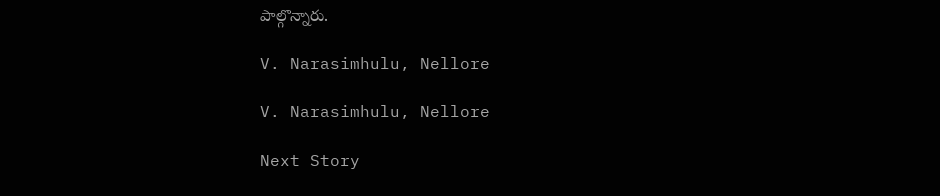పాల్గొన్నారు.

V. Narasimhulu, Nellore

V. Narasimhulu, Nellore

Next Story